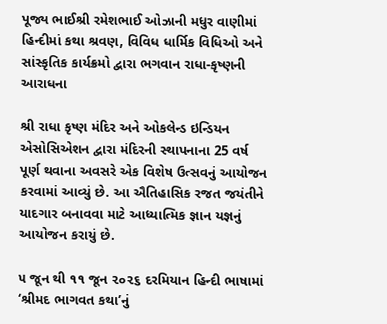પૂજ્ય ભાઈશ્રી રમેશભાઈ ઓઝાની મધુર વાણીમાં હિન્દીમાં કથા શ્રવણ, વિવિધ ધાર્મિક વિધિઓ અને સાંસ્કૃતિક કાર્યક્રમો દ્વારા ભગવાન રાધા-કૃષ્ણની આરાધના

શ્રી રાધા કૃષ્ણ મંદિર અને ઓકલેન્ડ ઇન્ડિયન એસોસિએશન દ્વારા મંદિરની સ્થાપનાના 25 વર્ષ પૂર્ણ થવાના અવસરે એક વિશેષ ઉત્સવનું આયોજન કરવામાં આવ્યું છે. આ ઐતિહાસિક રજત જયંતીને યાદગાર બનાવવા માટે આધ્યાત્મિક જ્ઞાન યજ્ઞનું આયોજન કરાયું છે.

૫ જૂન થી ૧૧ જૂન ૨૦૨૬ દરમિયાન હિન્દી ભાષામાં ‘શ્રીમદ ભાગવત કથા’નું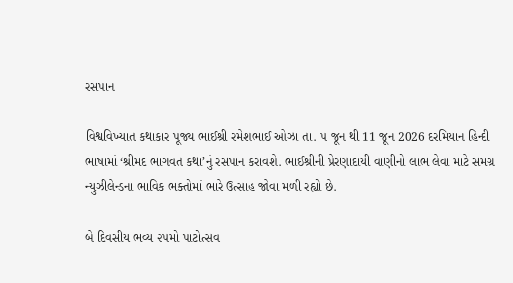રસપાન

વિશ્વવિખ્યાત કથાકાર પૂજ્ય ભાઈશ્રી રમેશભાઈ ઓઝા તા. ૫ જૂન થી 11 જૂન 2026 દરમિયાન હિન્દી ભાષામાં ‘શ્રીમદ ભાગવત કથા’નું રસપાન કરાવશે. ભાઈશ્રીની પ્રેરણાદાયી વાણીનો લાભ લેવા માટે સમગ્ર ન્યુઝીલેન્ડના ભાવિક ભક્તોમાં ભારે ઉત્સાહ જોવા મળી રહ્યો છે.

બે દિવસીય ભવ્ય ૨૫મો પાટોત્સવ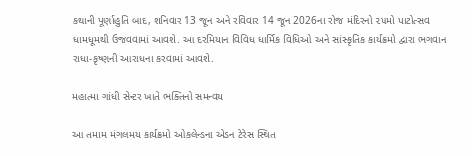કથાની પૂર્ણાહુતિ બાદ, શનિવાર 13 જૂન અને રવિવાર 14 જૂન 2026ના રોજ મંદિરનો ૨૫મો પાટોત્સવ ધામધૂમથી ઉજવવામાં આવશે. આ દરમિયાન વિવિધ ધાર્મિક વિધિઓ અને સાંસ્કૃતિક કાર્યક્રમો દ્વારા ભગવાન રાધા-કૃષ્ણની આરાધના કરવામાં આવશે.

મહાત્મા ગાંધી સેન્ટર ખાતે ભક્તિનો સમન્વય

આ તમામ મંગલમય કાર્યક્રમો ઓકલેન્ડના એડન ટેરેસ સ્થિત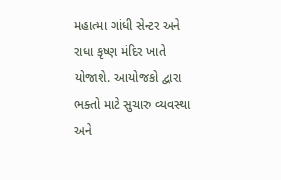મહાત્મા ગાંધી સેન્ટર અને રાધા કૃષ્ણ મંદિર ખાતે યોજાશે. આયોજકો દ્વારા ભક્તો માટે સુચારુ વ્યવસ્થા અને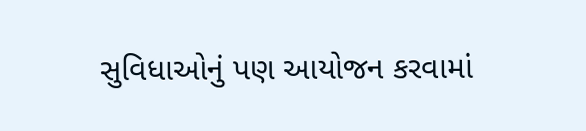સુવિધાઓનું પણ આયોજન કરવામાં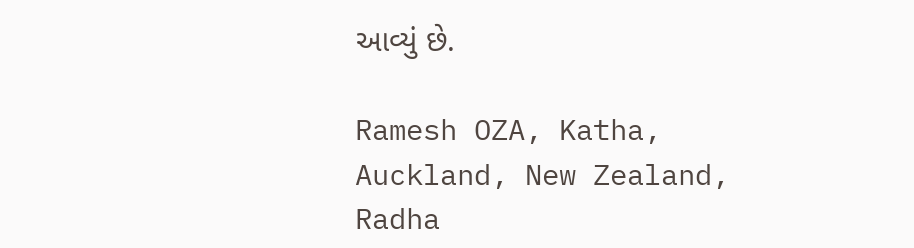આવ્યું છે.

Ramesh OZA, Katha, Auckland, New Zealand, Radha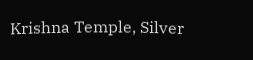Krishna Temple, Silver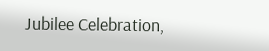Jubilee Celebration,